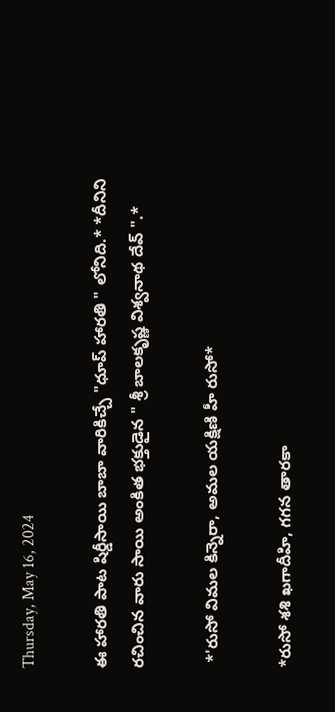Thursday, May 16, 2024

ఈ హారతి పాట షిర్డీసాయి బాబా వారికిచ్చే "ధూప్ హారతి " లోనిది.* *దీనిని రచించిన వారు సాయి అంకిత భక్తుడైన " శ్రీ బాలకృష్ణ విశ్వనాథ దేవ్ ".*

 *'రుసో విమల కిన్నెరా, అమల యక్షిణి హీ రుసో*

*రుసో శశి ఖగాదీహి, గగన తారకా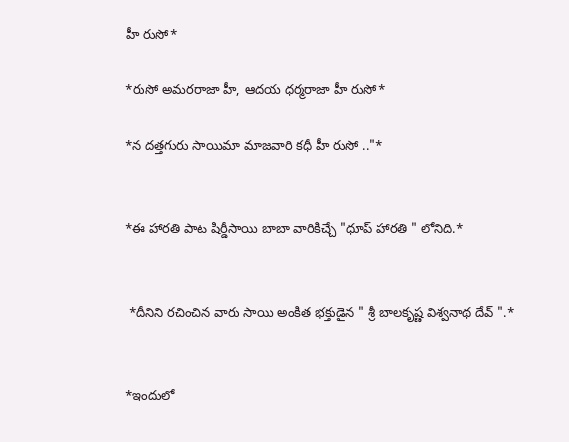హీ రుసో*

*రుసో అమరరాజా హీ, ఆదయ ధర్మరాజా హీ రుసో*

*న దత్తగురు సాయిమా మాజవారి కధీ హీ రుసో .."*


*ఈ హారతి పాట షిర్డీసాయి బాబా వారికిచ్చే "ధూప్ హారతి " లోనిది.*


 *దీనిని రచించిన వారు సాయి అంకిత భక్తుడైన " శ్రీ బాలకృష్ణ విశ్వనాథ దేవ్ ".*


*ఇందులో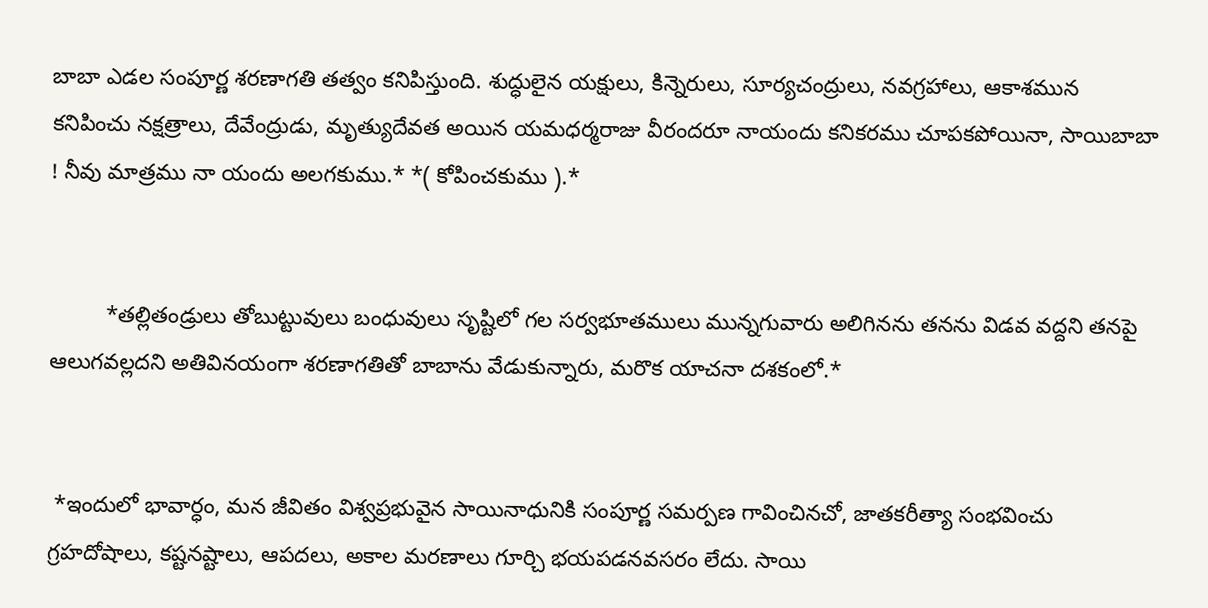బాబా ఎడల సంపూర్ణ శరణాగతి తత్వం కనిపిస్తుంది. శుద్ధులైన యక్షులు, కిన్నెరులు, సూర్యచంద్రులు, నవగ్రహాలు, ఆకాశమున కనిపించు నక్షత్రాలు, దేవేంద్రుడు, మృత్యుదేవత అయిన యమధర్మరాజు వీరందరూ నాయందు కనికరము చూపకపోయినా, సాయిబాబా ! నీవు మాత్రము నా యందు అలగకుము.* *( కోపించకుము ).*


         *తల్లితండ్రులు తోబుట్టువులు బంధువులు సృష్టిలో గల సర్వభూతములు మున్నగువారు అలిగినను తనను విడవ వద్దని తనపై ఆలుగవల్లదని అతివినయంగా శరణాగతితో బాబాను వేడుకున్నారు, మరొక యాచనా దశకంలో.*


 *ఇందులో భావార్ధం, మన జీవితం విశ్వప్రభువైన సాయినాధునికి సంపూర్ణ సమర్పణ గావించినచో, జాతకరీత్యా సంభవించు గ్రహదోషాలు, కష్టనష్టాలు, ఆపదలు, అకాల మరణాలు గూర్చి భయపడనవసరం లేదు. సాయి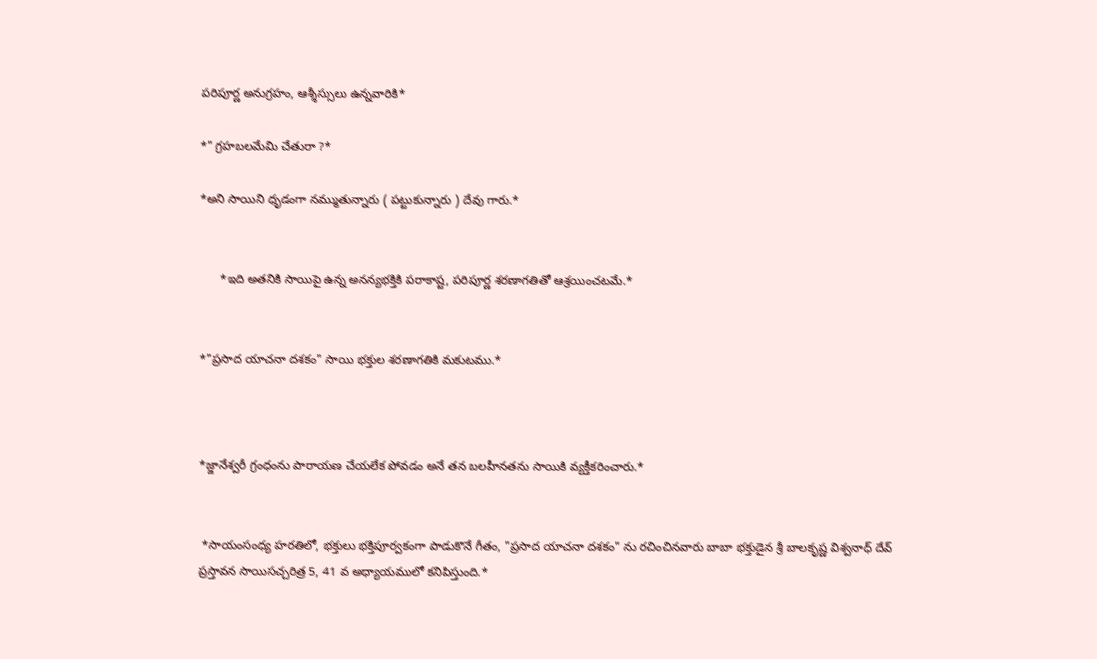పరిపూర్ణ అనుగ్రహం, ఆశ్శీస్సులు ఉన్నవారికి*

*" గ్రహబలమేమి చేతురా ?*

*అని సాయిని ధృడంగా నమ్ముతున్నారు ( పట్టుకున్నారు ) దేవు గారు.*


      *ఇది అతనికి సాయిపై ఉన్న అనన్యభక్తికి పరాకాష్ట, పరిపూర్ణ శరణాగతితో ఆశ్రయించటమే.*


*"ప్రసాద యాచనా దశకం" సాయి భక్తుల శరణాగతికి మకుటము.*



*జ్జానేశ్వరీ గ్రంధంను పారాయణ చేయలేక పోవడం అనే తన బలహీనతను సాయికి వ్యక్తీకరించారు.*


 *సాయంసంధ్య హరతిలో, భక్తులు భక్తిపూర్వకంగా పాడుకొనే గీతం, "ప్రసాద‌ యాచనా దశకం" ను రచించినవారు బాబా భక్తుడైన శ్రీ బాలకృష్ణ విశ్వనాధ్ దేవ్ ప్రస్తావన సాయిసచ్చరిత్ర 5, 41 వ అధ్యాయములో కనిపిస్తుంది.*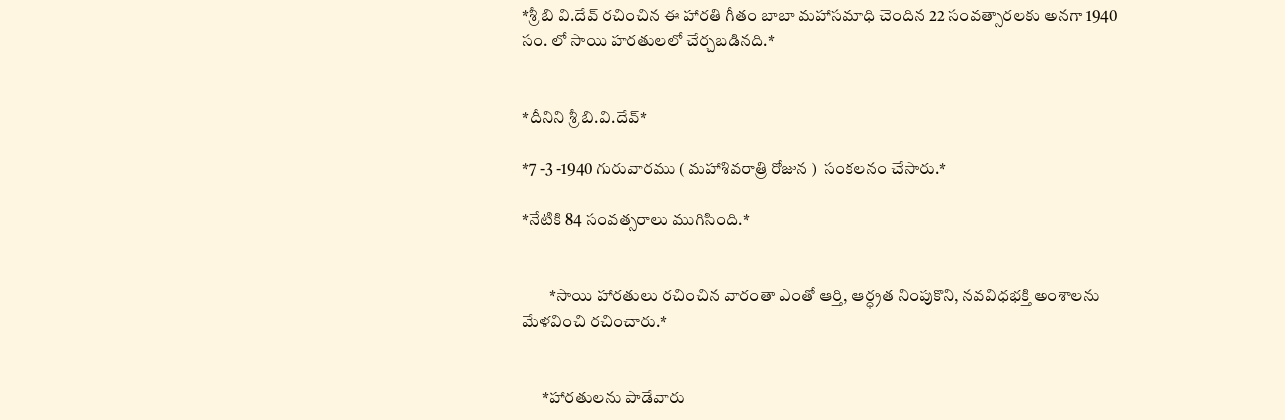*శ్రీ బి వి.దేవ్ రచించిన ఈ హారతి గీతం బాబా మహాసమాధి చెందిన 22 సంవత్సారలకు అనగా 1940 సం. లో సాయి హరతులలో చేర్చబడినది.*


*దీనిని శ్రీ బి.వి.దేవ్*

*7 -3 -1940 గురువారము ( మహాశివరాత్రి రోజున )  సంకలనం చేసారు.*

*నేటికి 84 సంవత్సరాలు ముగిసింది.*


        *సాయి హారతులు రచించిన వారంతా ఎంతో ఆర్తి, ఆర్ధ్రత నింపుకొని, నవవిధభక్తి అంశాలను మేళవించి రచించారు.*


      *హారతులను పాడేవారు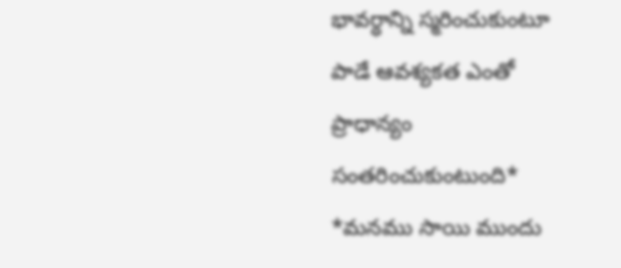భావర్ధాన్ని స్మరించుకుంటూ పాడే ఆవశ్యకత ఎంతో ప్రాధాన్యం సంతరించుకుంటుంది* *మనము సాయి ముందు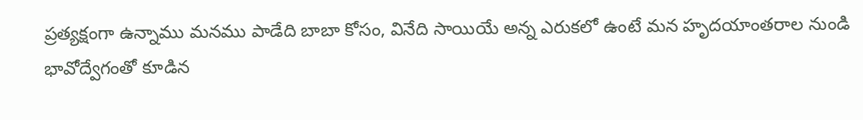ప్రత్యక్షంగా ఉన్నాము మనము పాడేది బాబా కోసం, వినేది సాయియే అన్న ఎరుకలో ఉంటే మన హృదయాంతరాల నుండి భావోద్వేగంతో కూడిన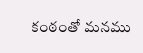కంఠంతో మనము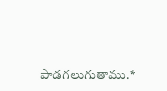పాడగలుగుతాము.*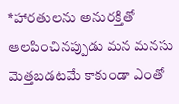*హారతులను అనురక్తితో ఆలపించినప్పుడు మన మనసు మెత్తబడటమే కాకుండా ఎంతో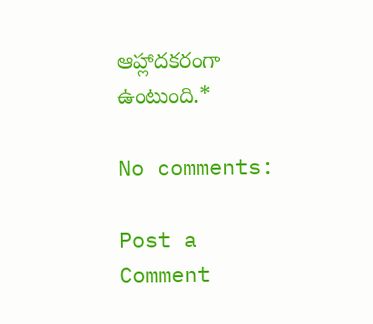ఆహ్లాదకరంగా ఉంటుంది.*

No comments:

Post a Comment